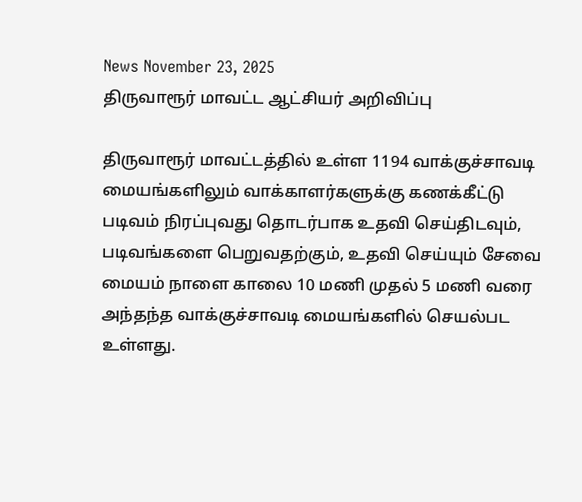News November 23, 2025
திருவாரூர் மாவட்ட ஆட்சியர் அறிவிப்பு

திருவாரூர் மாவட்டத்தில் உள்ள 1194 வாக்குச்சாவடி மையங்களிலும் வாக்காளர்களுக்கு கணக்கீட்டு படிவம் நிரப்புவது தொடர்பாக உதவி செய்திடவும், படிவங்களை பெறுவதற்கும், உதவி செய்யும் சேவை மையம் நாளை காலை 10 மணி முதல் 5 மணி வரை அந்தந்த வாக்குச்சாவடி மையங்களில் செயல்பட உள்ளது.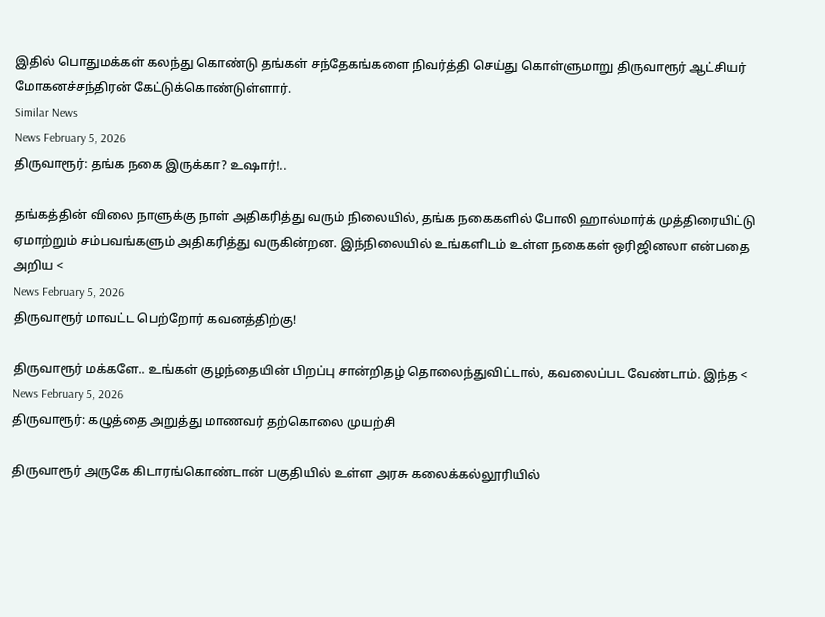இதில் பொதுமக்கள் கலந்து கொண்டு தங்கள் சந்தேகங்களை நிவர்த்தி செய்து கொள்ளுமாறு திருவாரூர் ஆட்சியர் மோகனச்சந்திரன் கேட்டுக்கொண்டுள்ளார்.
Similar News
News February 5, 2026
திருவாரூர்: தங்க நகை இருக்கா? உஷார்!..

தங்கத்தின் விலை நாளுக்கு நாள் அதிகரித்து வரும் நிலையில், தங்க நகைகளில் போலி ஹால்மார்க் முத்திரையிட்டு ஏமாற்றும் சம்பவங்களும் அதிகரித்து வருகின்றன. இந்நிலையில் உங்களிடம் உள்ள நகைகள் ஒரிஜினலா என்பதை அறிய <
News February 5, 2026
திருவாரூர் மாவட்ட பெற்றோர் கவனத்திற்கு!

திருவாரூர் மக்களே.. உங்கள் குழந்தையின் பிறப்பு சான்றிதழ் தொலைந்துவிட்டால், கவலைப்பட வேண்டாம். இந்த <
News February 5, 2026
திருவாரூர்: கழுத்தை அறுத்து மாணவர் தற்கொலை முயற்சி

திருவாரூர் அருகே கிடாரங்கொண்டான் பகுதியில் உள்ள அரசு கலைக்கல்லூரியில்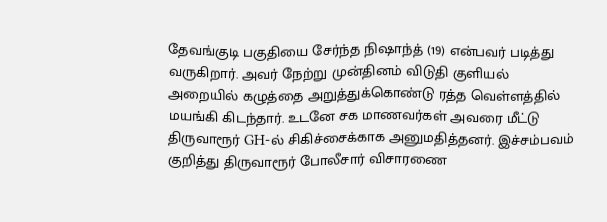தேவங்குடி பகுதியை சேர்ந்த நிஷாந்த் (19) என்பவர் படித்து வருகிறார். அவர் நேற்று முன்தினம் விடுதி குளியல் அறையில் கழுத்தை அறுத்துக்கொண்டு ரத்த வெள்ளத்தில் மயங்கி கிடந்தார். உடனே சக மாணவர்கள் அவரை மீட்டு திருவாரூர் GH-ல் சிகிச்சைக்காக அனுமதித்தனர். இச்சம்பவம் குறித்து திருவாரூர் போலீசார் விசாரணை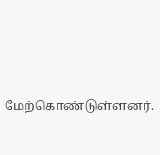மேற்கொண்டுள்ளனர்.